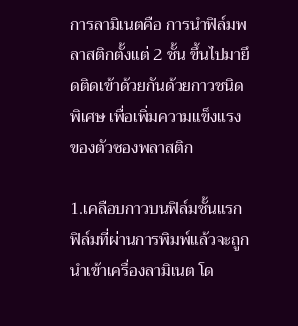การลามิเนตคือ การนำฟิล์มพลาสติกตั้งแต่ 2 ชั้น ขึ้นไปมายึดติดเข้าด้วยกันด้วยกาวชนิดพิเศษ เพื่อเพิ่มความแข็งแรงของตัวซองพลาสติก

1.เคลือบกาวบนฟิล์มชั้นแรก ฟิล์มที่ผ่านการพิมพ์แล้วจะถูกนำเข้าเครื่องลามิเนต โด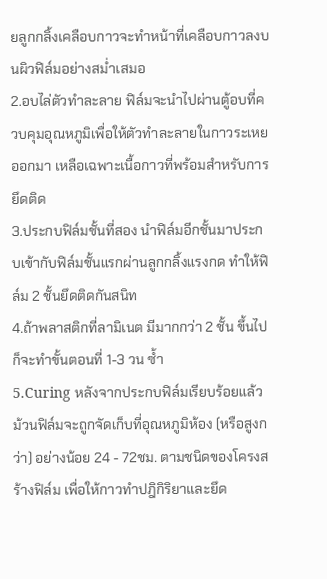ยลูกกลิ้งเคลือบกาวจะทำหน้าที่เคลือบกาวลงบนผิวฟิล์มอย่างสม่ำเสมอ
2.อบไล่ตัวทำละลาย ฟิล์มจะนำไปผ่านตู้อบที่ควบคุมอุณหภูมิเพื่อให้ตัวทำละลายในกาวระเหยออกมา เหลือเฉพาะเนื้อกาวที่พร้อมสำหรับการยึดติด
3.ประกบฟิล์มชั้นที่สอง นำฟิล์มอีกชั้นมาประกบเข้ากับฟิล์มชั้นแรกผ่านลูกกลิ้งแรงกด ทำให้ฟิล์ม 2 ชั้นยึดติดกันสนิท
4.ถ้าพลาสติกที่ลามิเนต มีมากกว่า 2 ชั้น ขึ้นไป ก็จะทำขั้นตอนที่ 1-3 วน ซ้ำ
5.Curing หลังจากประกบฟิล์มเรียบร้อยแล้ว ม้วนฟิล์มจะถูกจัดเก็บที่อุณหภูมิห้อง (หรือสูงกว่า) อย่างน้อย 24 - 72ชม. ตามชนิดของโครงสร้างฟิล์ม เพื่อให้กาวทำปฎิกิริยาและยึด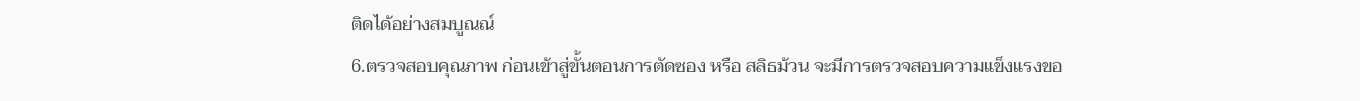ติดได้อย่างสมบูณณ์
6.ตรวจสอบคุณภาพ ก่อนเข้าสู่ขั้นตอนการตัดซอง หรือ สลิธม้วน จะมีการตรวจสอบความแข็งแรงขอ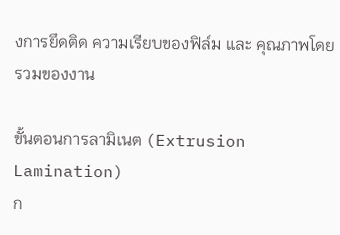งการยึดติด ความเรียบของฟิล์ม และ คุณภาพโดยรวมของงาน

ขั้นตอนการลามิเนต (Extrusion Lamination)
ก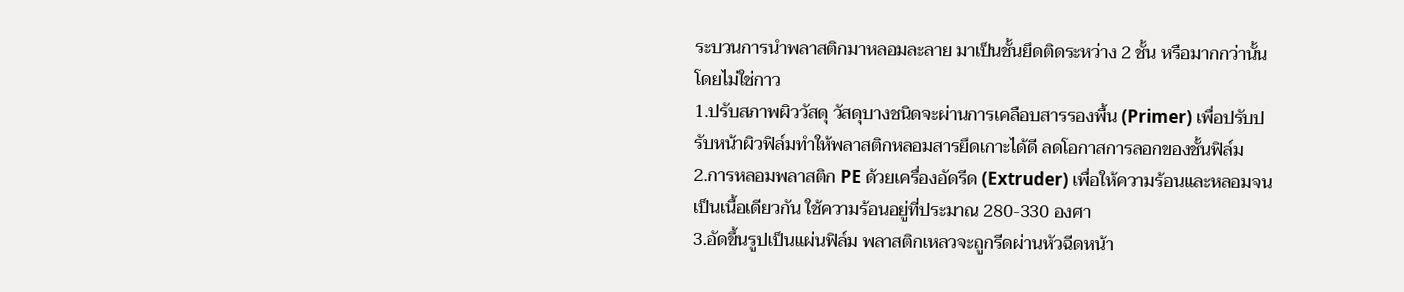ระบวนการนำพลาสติกมาหลอมละลาย มาเป็นชั้นยึดติดระหว่าง 2 ชั้น หรือมากกว่านั้น โดยไม่ใช่กาว
1.ปรับสภาพผิววัสดุ วัสดุบางชนิดจะผ่านการเคลือบสารรองพื้น (Primer) เพื่อปรับปรับหน้าผิวฟิล์มทำให้พลาสติกหลอมสารยึดเกาะได้ดี ลดโอกาสการลอกของชั้นฟิล์ม
2.การหลอมพลาสติก PE ด้วยเครื่องอัดรีด (Extruder) เพื่อให้ความร้อนและหลอมจนเป็นเนื้อเดียวกัน ใช้ความร้อนอยู่ที่ประมาณ 280-330 องศา
3.อัดขึ้นรูปเป็นแผ่นฟิล์ม พลาสติกเหลวจะถูกรีดผ่านหัวฉีดหน้า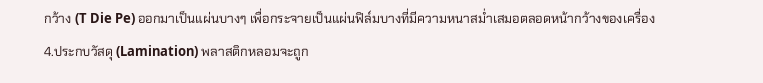กว้าง (T Die Pe) ออกมาเป็นแผ่นบางๆ เพื่อกระจายเป็นแผ่นฟิล์มบางที่มีความหนาสม่ำเสมอตลอดหน้ากว้างของเครื่อง
4.ประกบวัสดุ (Lamination) พลาสติกหลอมจะถูก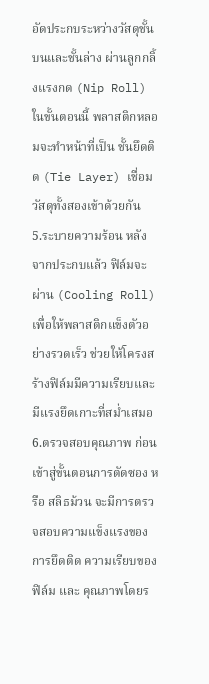อัดประกบระหว่างวัสดุชั้นบนและชั้นล่าง ผ่านลูกกลิ้งแรงกด (Nip Roll) ในขั้นตอนนี้ พลาสติกหลอมจะทำหน้าที่เป็น ชั้นยึดติด (Tie Layer) เชื่อมวัสดุทั้งสองเข้าด้วยกัน
5.ระบายความร้อน หลังจากประกบแล้ว ฟิล์มจะผ่าน (Cooling Roll) เพื่อให้พลาสติกแข็งตัวอย่างรวดเร็ว ช่วยให้โครงสร้างฟิล์มมีความเรียบและมีแรงยึดเกาะที่สม่ำเสมอ
6.ตรวจสอบคุณภาพ ก่อนเข้าสู่ขั้นตอนการตัดซอง หรือ สลิธม้วน จะมีการตรวจสอบความแข็งแรงของการยึดติด ความเรียบของฟิล์ม และ คุณภาพโดยร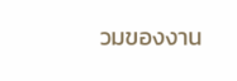วมของงาน